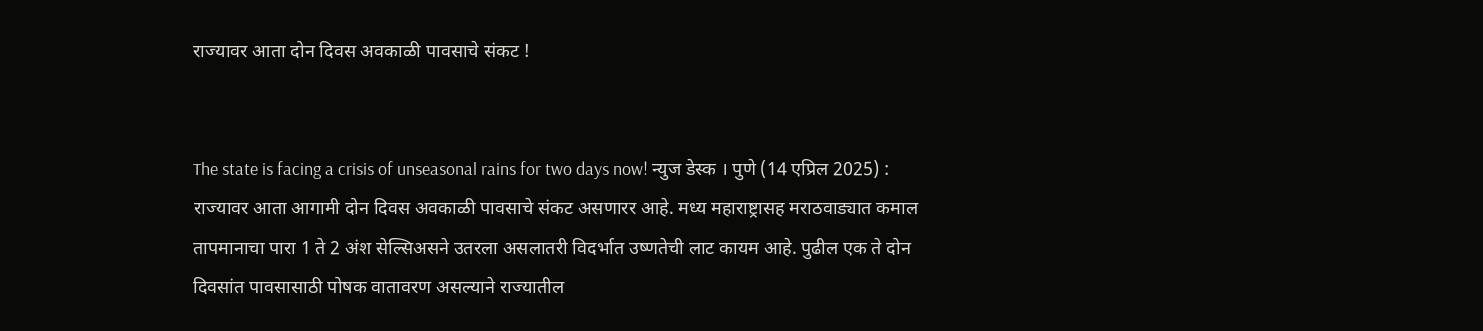राज्यावर आता दोन दिवस अवकाळी पावसाचे संकट !


The state is facing a crisis of unseasonal rains for two days now! न्युज डेस्क । पुणे (14 एप्रिल 2025) : राज्यावर आता आगामी दोन दिवस अवकाळी पावसाचे संकट असणारर आहे. मध्य महाराष्ट्रासह मराठवाड्यात कमाल तापमानाचा पारा 1 ते 2 अंश सेल्सिअसने उतरला असलातरी विदर्भात उष्णतेची लाट कायम आहे. पुढील एक ते दोन दिवसांत पावसासाठी पोषक वातावरण असल्याने राज्यातील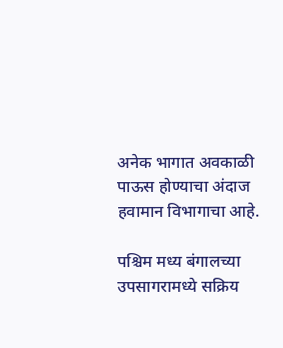अनेक भागात अवकाळी पाऊस होण्याचा अंदाज हवामान विभागाचा आहे.

पश्चिम मध्य बंगालच्या उपसागरामध्ये सक्रिय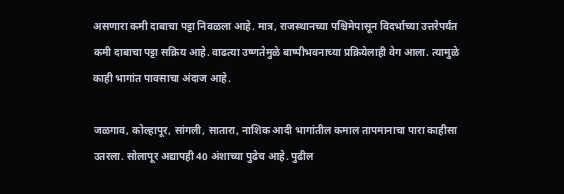असणारा कमी दाबाचा पट्टा निवळला आहे. मात्र, राजस्थानच्या पश्चिमेपासून विदर्भाच्या उत्तरेपर्यंत कमी दाबाचा पट्टा सक्रिय आहे. वाढत्या उष्णतेमुळे बाष्पीभवनाच्या प्रक्रियेलाही वेग आला. त्यामुळे काही भागांत पावसाचा अंदाज आहे.

जळगाव, कोल्हापूर, सांगली, सातारा, नाशिक आदी भागांतील कमाल तापमानाचा पारा काहीसा उतरला. सोलापूर अद्यापही 40 अंशाच्या पुढेच आहे. पुढील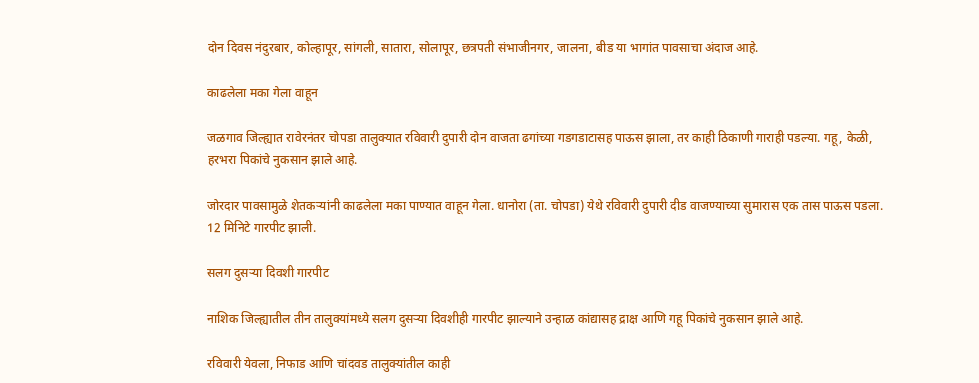दोन दिवस नंदुरबार, कोल्हापूर, सांगली, सातारा, सोलापूर, छत्रपती संभाजीनगर, जालना, बीड या भागांत पावसाचा अंदाज आहे.

काढलेला मका गेला वाहून

जळगाव जिल्ह्यात रावेरनंतर चोपडा तालुक्यात रविवारी दुपारी दोन वाजता ढगांच्या गडगडाटासह पाऊस झाला, तर काही ठिकाणी गाराही पडल्या. गहू, केळी, हरभरा पिकांचे नुकसान झाले आहे.

जोरदार पावसामुळे शेतकर्‍यांनी काढलेला मका पाण्यात वाहून गेला. धानोरा (ता. चोपडा) येथे रविवारी दुपारी दीड वाजण्याच्या सुमारास एक तास पाऊस पडला. 12 मिनिटे गारपीट झाली.

सलग दुसर्‍या दिवशी गारपीट

नाशिक जिल्ह्यातील तीन तालुक्यांमध्ये सलग दुसर्‍या दिवशीही गारपीट झाल्याने उन्हाळ कांद्यासह द्राक्ष आणि गहू पिकांचे नुकसान झाले आहे.

रविवारी येवला, निफाड आणि चांदवड तालुक्यांतील काही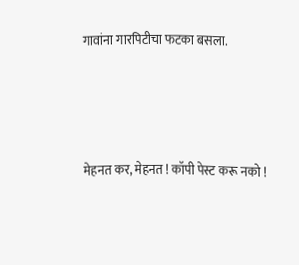गावांना गारपिटीचा फटका बसला.




मेहनत कर, मेहनत ! कॉपी पेस्ट करू नको !